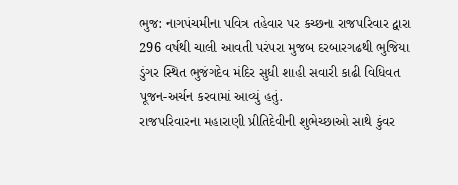ભુજ: નાગપંચમીના પવિત્ર તહેવાર પર કચ્છના રાજપરિવાર દ્વારા 296 વર્ષથી ચાલી આવતી પરંપરા મુજબ દરબારગઢથી ભુજિયા ડુંગર સ્થિત ભુજંગદેવ મંદિર સુધી શાહી સવારી કાઢી વિધિવત પૂજન-અર્ચન કરવામાં આવ્યું હતું.
રાજપરિવારના મહારાણી પ્રીતિદેવીની શુભેચ્છાઓ સાથે કુંવર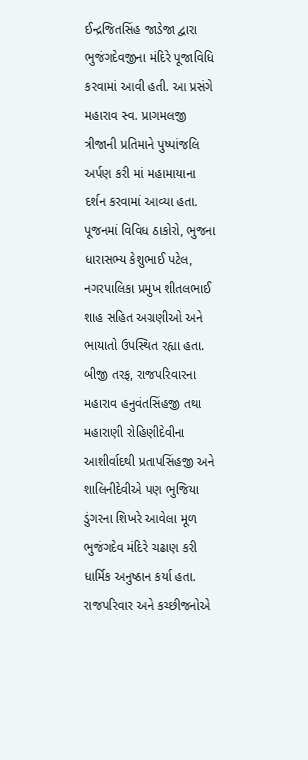ઈન્દ્રજિતસિંહ જાડેજા દ્વારા ભુજંગદેવજીના મંદિરે પૂજાવિધિ કરવામાં આવી હતી. આ પ્રસંગે મહારાવ સ્વ. પ્રાગમલજી ત્રીજાની પ્રતિમાને પુષ્પાંજલિ અર્પણ કરી માં મહામાયાના દર્શન કરવામાં આવ્યા હતા. પૂજનમાં વિવિધ ઠાકોરો, ભુજના ધારાસભ્ય કેશુભાઈ પટેલ, નગરપાલિકા પ્રમુખ શીતલભાઈ શાહ સહિત અગ્રણીઓ અને ભાયાતો ઉપસ્થિત રહ્યા હતા.
બીજી તરફ, રાજપરિવારના મહારાવ હનુવંતસિંહજી તથા મહારાણી રોહિણીદેવીના આશીર્વાદથી પ્રતાપસિંહજી અને શાલિનીદેવીએ પણ ભુજિયા ડુંગરના શિખરે આવેલા મૂળ ભુજંગદેવ મંદિરે ચઢાણ કરી ધાર્મિક અનુષ્ઠાન કર્યા હતા. રાજપરિવાર અને કચ્છીજનોએ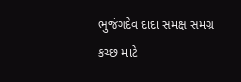ભુજંગદેવ દાદા સમક્ષ સમગ્ર કચ્છ માટે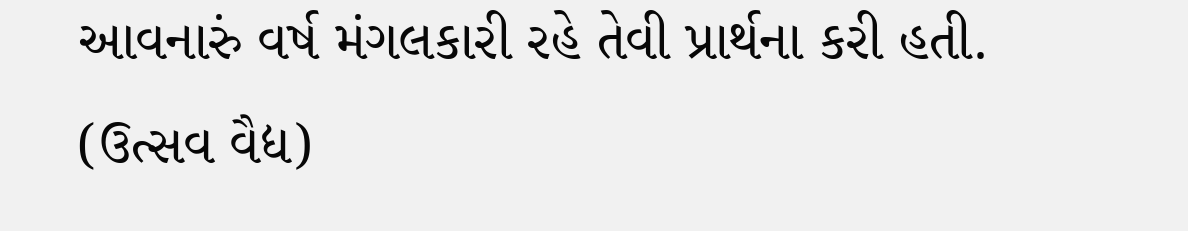આવનારું વર્ષ મંગલકારી રહે તેવી પ્રાર્થના કરી હતી.
(ઉત્સવ વૈદ્ય)